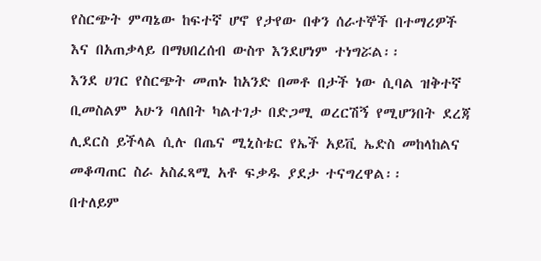የስርጭት ምጣኔው ከፍተኛ ሆኖ የታየው በቀን ሰራተኞች በተማሪዎች እና በአጠቃላይ በማህበረሰብ ውስጥ እንደሆነም ተነግሯል፡፡
እንደ ሀገር የስርጭት መጠኑ ከአንድ በመቶ በታች ነው ሲባል ዝቅተኛ ቢመስልም አሁን ባለበት ካልተገታ በድጋሚ ወረርሽኝ የሚሆንበት ደረጃ ሊደርስ ይችላል ሲሉ በጤና ሚኒስቴር የኤች አይቪ ኤድስ መከላከልና መቆጣጠር ስራ አስፈጻሚ አቶ ፍቃዱ ያደታ ተናግረዋል፡፡
በተለይም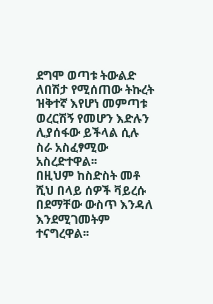ደግሞ ወጣቱ ትውልድ ለበሽታ የሚሰጠው ትኩረት ዝቅተኛ እየሆነ መምጣቱ ወረርሽኝ የመሆን እድሉን ሊያሰፋው ይችላል ሲሉ ስራ አስፈፃሚው አስረድተዋል፡፡
በዚህም ከስድስት መቶ ሺህ በላይ ሰዎች ቫይረሱ በደማቸው ውስጥ እንዳለ እንደሚገመትም ተናግረዋል፡፡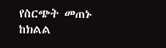የስርጭት መጠኑ ከክልል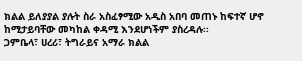ክልል ይለያያል ያሉት ስራ አስፈፃሚው አዲስ አበባ መጠኑ ከፍተኛ ሆኖ ከሚታይባቸው መካከል ቀዳሚ እንደሆነችም ያስረዳሉ፡፡
ጋምቤላ፣ ሀረሪ፣ ትግራይና አማራ ክልል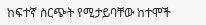ከፍተኛ ስርጭት የሚታይባቸው ከተሞች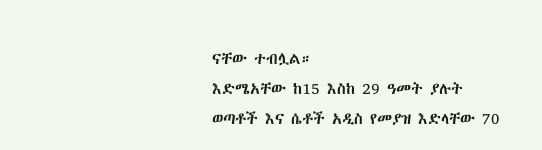ናቸው ተብሏል።
እድሜአቸው ከ15 እስከ 29 ዓመት ያሉት ወጣቶች እና ሴቶች አዲስ የመያዝ እድላቸው 70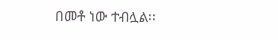በመቶ ነው ተብሏል፡፡